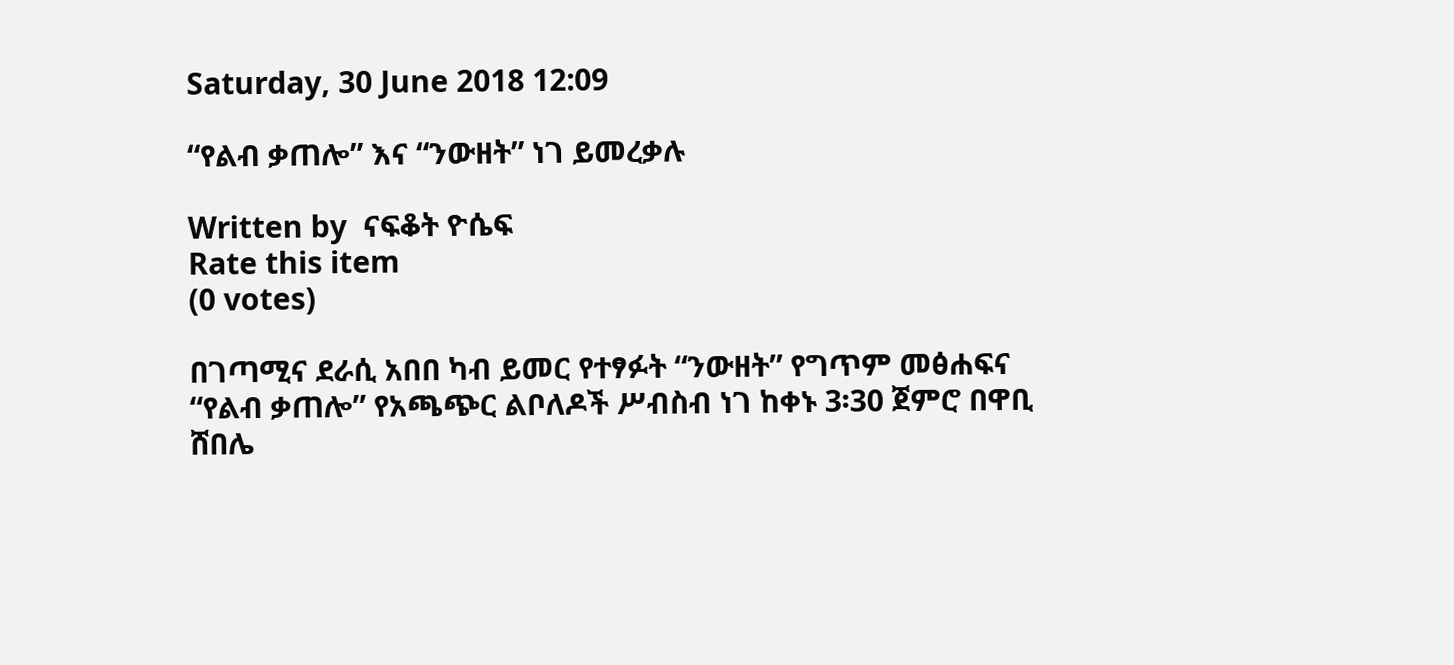Saturday, 30 June 2018 12:09

“የልብ ቃጠሎ” እና “ንውዘት” ነገ ይመረቃሉ

Written by  ናፍቆት ዮሴፍ
Rate this item
(0 votes)

በገጣሚና ደራሲ አበበ ካብ ይመር የተፃፉት “ንውዘት” የግጥም መፅሐፍና “የልብ ቃጠሎ” የአጫጭር ልቦለዶች ሥብስብ ነገ ከቀኑ 3፡30 ጀምሮ በዋቢ ሸበሌ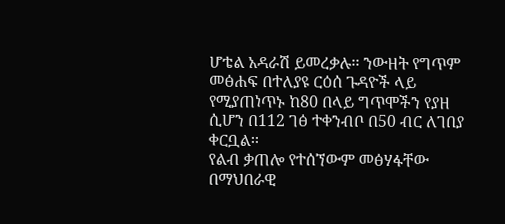ሆቴል አዳራሽ ይመረቃሉ፡፡ ንውዘት የግጥም መፅሐፍ በተለያዩ ርዕሰ ጉዳዮች ላይ የሚያጠነጥኑ ከ80 በላይ ግጥሞችን የያዘ ሲሆን በ112 ገፅ ተቀንብቦ በ50 ብር ለገበያ ቀርቧል፡፡
የልብ ቃጠሎ የተሰኘውም መፅሃፋቸው በማህበራዊ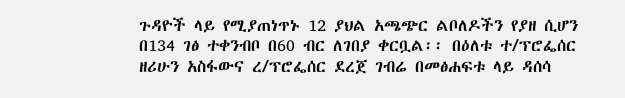ጉዳዮች ላይ የሚያጠነጥኑ 12 ያህል አጫጭር ልቦለዶችን የያዘ ሲሆን በ134 ገፅ ተቀንብቦ በ60 ብር ለገበያ ቀርቧል፡፡ በዕለቱ ተ/ፕሮፌሰር ዘሪሁን አስፋውና ረ/ፕሮፌሰር ደረጀ ገብሬ በመፅሐፍቱ ላይ ዳሰሳ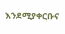እንደሚያቀርቡና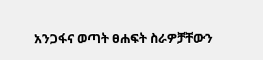አንጋፋና ወጣት ፀሐፍት ስራዎቻቸውን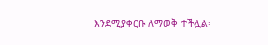እንደሚያቀርቡ ለማወቅ ተችሏል፡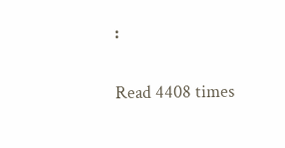፡

Read 4408 times